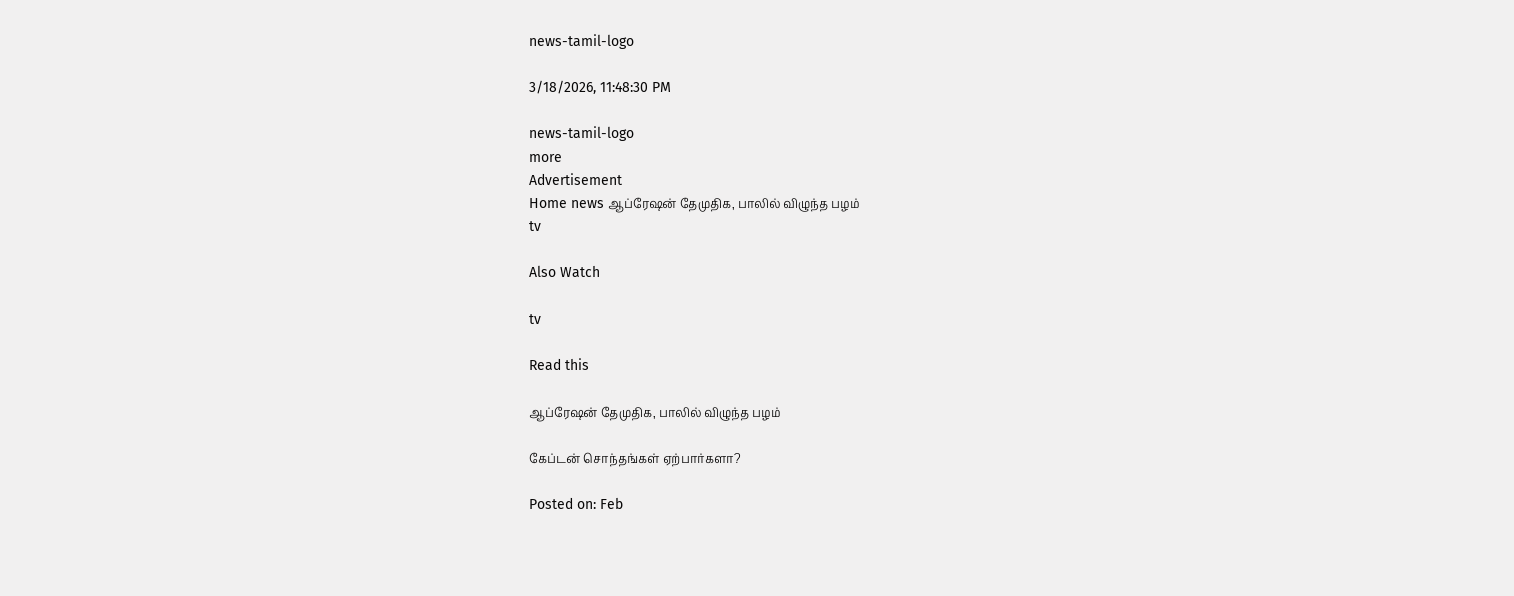news-tamil-logo

3/18/2026, 11:48:30 PM

news-tamil-logo
more
Advertisement
Home news ஆப்ரேஷன் தேமுதிக, பாலில் விழுந்த பழம்
tv

Also Watch

tv

Read this

ஆப்ரேஷன் தேமுதிக, பாலில் விழுந்த பழம்

கேப்டன் சொந்தங்கள் ஏற்பார்களா?

Posted on: Feb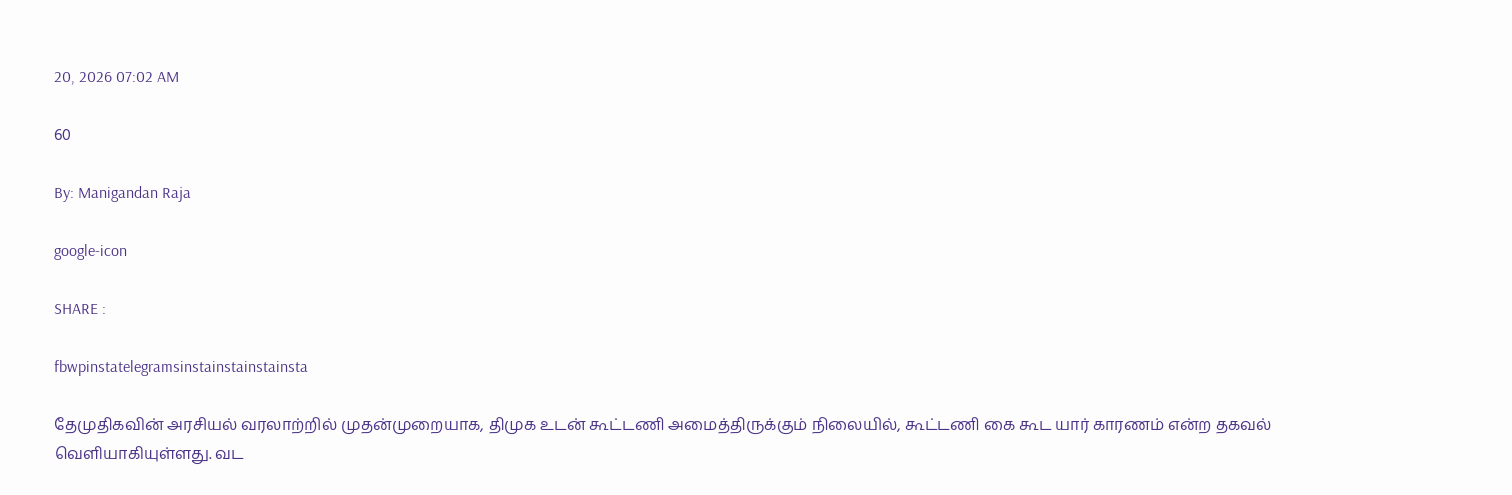20, 2026 07:02 AM

60

By: Manigandan Raja

google-icon

SHARE :

fbwpinstatelegramsinstainstainstainsta

தேமுதிகவின் அரசியல் வரலாற்றில் முதன்முறையாக, திமுக உடன் கூட்டணி அமைத்திருக்கும் நிலையில், கூட்டணி கை கூட யார் காரணம் என்ற தகவல் வெளியாகியுள்ளது. வட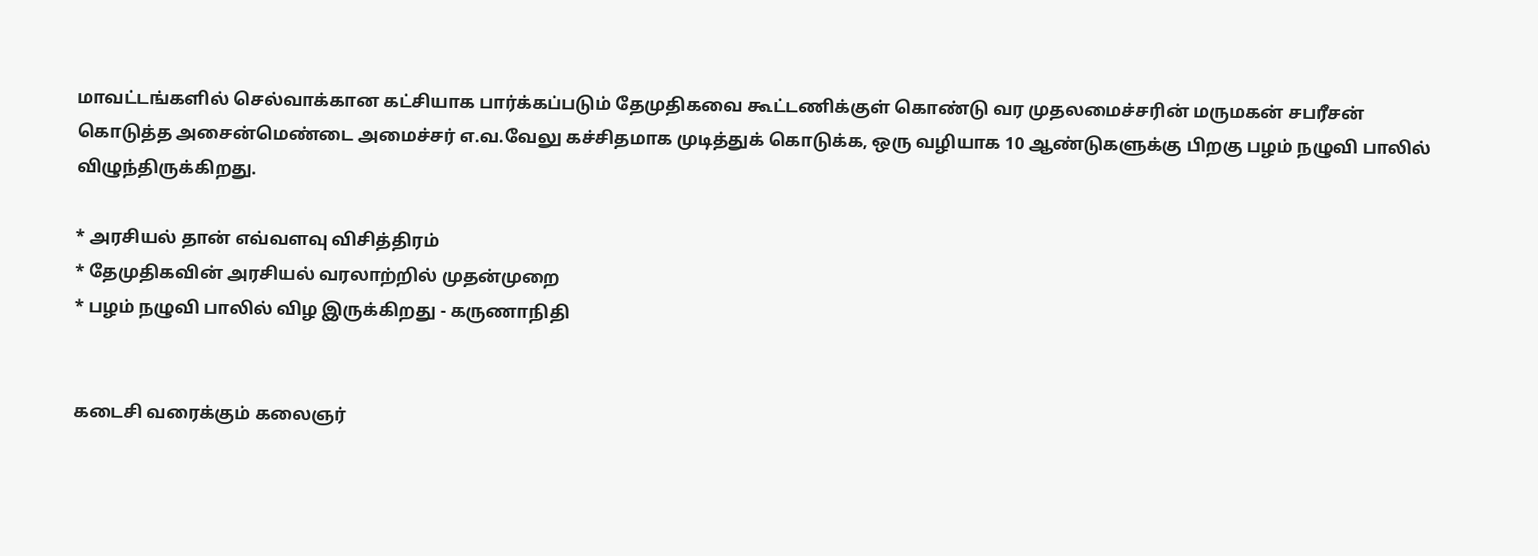மாவட்டங்களில் செல்வாக்கான கட்சியாக பார்க்கப்படும் தேமுதிகவை கூட்டணிக்குள் கொண்டு வர முதலமைச்சரின் மருமகன் சபரீசன் கொடுத்த அசைன்மெண்டை அமைச்சர் எ.வ.வேலு கச்சிதமாக முடித்துக் கொடுக்க, ஒரு வழியாக 10 ஆண்டுகளுக்கு பிறகு பழம் நழுவி பாலில் விழுந்திருக்கிறது.

* அரசியல் தான் எவ்வளவு விசித்திரம்
* தேமுதிகவின் அரசியல் வரலாற்றில் முதன்முறை
* பழம் நழுவி பாலில் விழ இருக்கிறது - கருணாநிதி


கடைசி வரைக்கும் கலைஞர்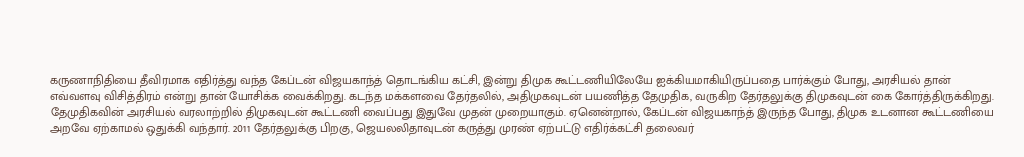கருணாநிதியை தீவிரமாக எதிர்த்து வந்த கேப்டன் விஜயகாந்த் தொடங்கிய கட்சி, இன்று திமுக கூட்டணியிலேயே ஐக்கியமாகியிருப்பதை பார்க்கும் போது, அரசியல் தான் எவ்வளவு விசித்திரம் என்று தான் யோசிக்க வைக்கிறது. கடந்த மக்களவை தேர்தலில், அதிமுகவுடன் பயணித்த தேமுதிக, வருகிற தேர்தலுக்கு திமுகவுடன் கை கோர்த்திருக்கிறது. தேமுதிகவின் அரசியல் வரலாற்றில் திமுகவுடன் கூட்டணி வைப்பது இதுவே முதன் முறையாகும். ஏனென்றால், கேப்டன் விஜயகாந்த் இருந்த போது, திமுக உடனான கூட்டணியை அறவே ஏற்காமல் ஒதுக்கி வந்தார். 2011 தேர்தலுக்கு பிறகு, ஜெயலலிதாவுடன் கருத்து முரண் ஏற்பட்டு எதிர்க்கட்சி தலைவர்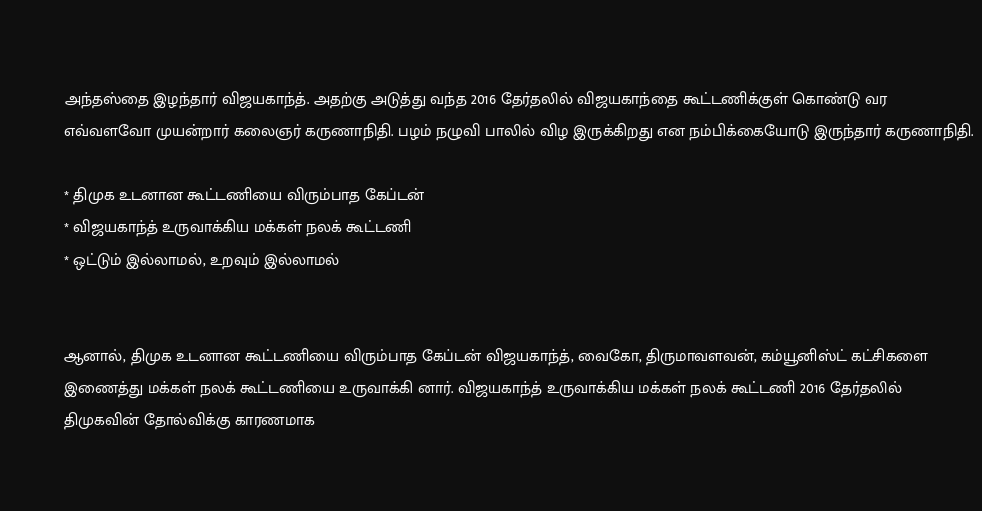அந்தஸ்தை இழந்தார் விஜயகாந்த். அதற்கு அடுத்து வந்த 2016 தேர்தலில் விஜயகாந்தை கூட்டணிக்குள் கொண்டு வர எவ்வளவோ முயன்றார் கலைஞர் கருணாநிதி. பழம் நழுவி பாலில் விழ இருக்கிறது என நம்பிக்கையோடு இருந்தார் கருணாநிதி.

* திமுக உடனான கூட்டணியை விரும்பாத கேப்டன்
* விஜயகாந்த் உருவாக்கிய மக்கள் நலக் கூட்டணி
* ஒட்டும் இல்லாமல், உறவும் இல்லாமல்


ஆனால், திமுக உடனான கூட்டணியை விரும்பாத கேப்டன் விஜயகாந்த், வைகோ, திருமாவளவன், கம்யூனிஸ்ட் கட்சிகளை இணைத்து மக்கள் நலக் கூட்டணியை உருவாக்கி னார். விஜயகாந்த் உருவாக்கிய மக்கள் நலக் கூட்டணி 2016 தேர்தலில் திமுகவின் தோல்விக்கு காரணமாக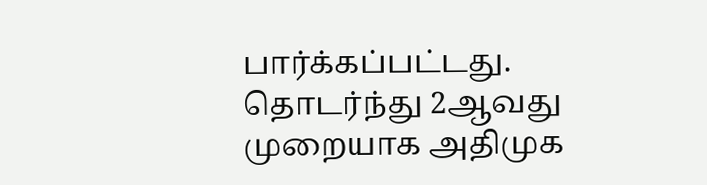பார்க்கப்பட்டது. தொடர்ந்து 2ஆவது முறையாக அதிமுக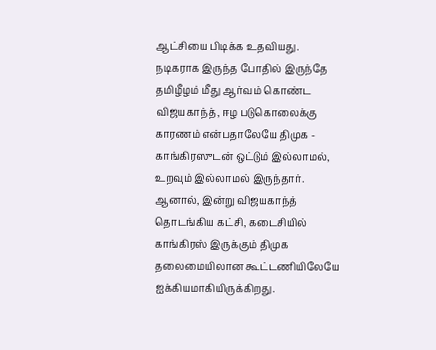ஆட்சியை பிடிக்க உதவியது. நடிகராக இருந்த போதில் இருந்தே தமிழீழம் மீது ஆர்வம் கொண்ட விஜயகாந்த், ஈழ படுகொலைக்கு காரணம் என்பதாலேயே திமுக - காங்கிரஸுடன் ஒட்டும் இல்லாமல், உறவும் இல்லாமல் இருந்தார். ஆனால், இன்று விஜயகாந்த் தொடங்கிய கட்சி, கடைசியில் காங்கிரஸ் இருக்கும் திமுக தலைமையிலான கூட்டணியிலேயே ஐக்கியமாகியிருக்கிறது.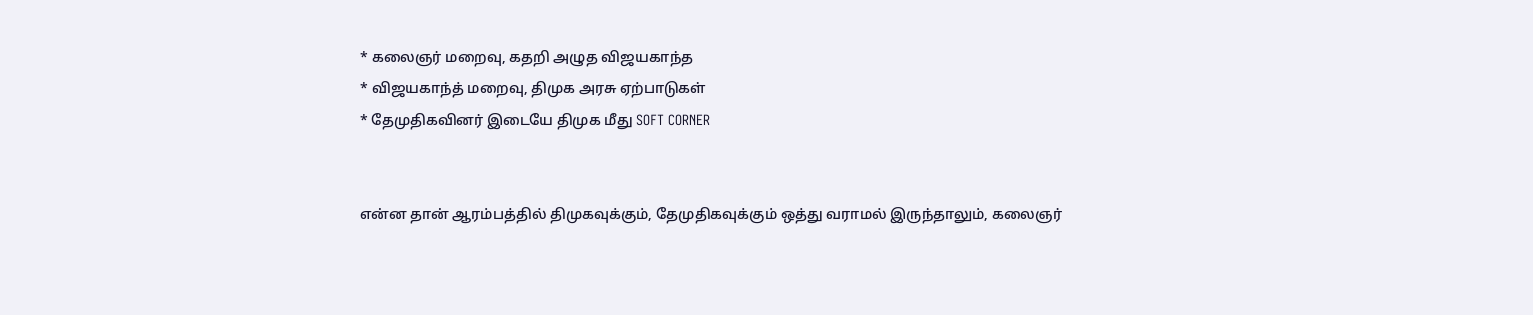* கலைஞர் மறைவு, கதறி அழுத விஜயகாந்த
* விஜயகாந்த் மறைவு, திமுக அரசு ஏற்பாடுகள்
* தேமுதிகவினர் இடையே திமுக மீது SOFT CORNER


என்ன தான் ஆரம்பத்தில் திமுகவுக்கும், தேமுதிகவுக்கும் ஒத்து வராமல் இருந்தாலும், கலைஞர்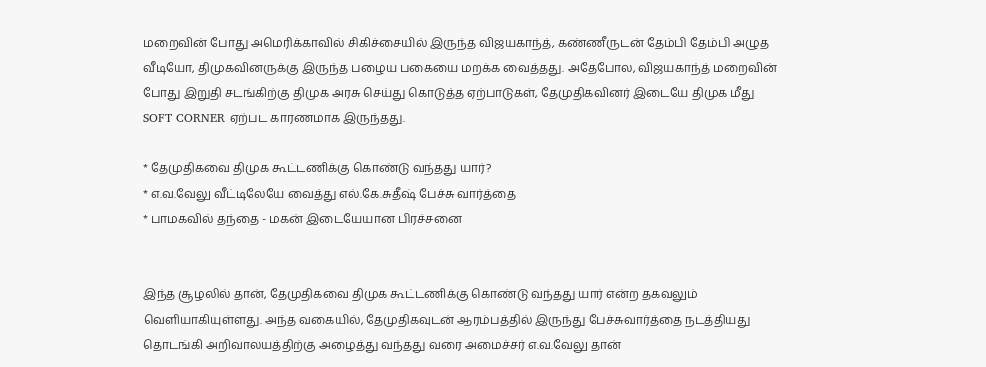மறைவின் போது அமெரிக்காவில் சிகிச்சையில் இருந்த விஜயகாந்த், கண்ணீருடன் தேம்பி தேம்பி அழுத வீடியோ, திமுகவினருக்கு இருந்த பழைய பகையை மறக்க வைத்தது. அதேபோல, விஜயகாந்த் மறைவின் போது இறுதி சடங்கிற்கு திமுக அரசு செய்து கொடுத்த ஏற்பாடுகள், தேமுதிகவினர் இடையே திமுக மீது SOFT CORNER ஏற்பட காரணமாக இருந்தது.

* தேமுதிகவை திமுக கூட்டணிக்கு கொண்டு வந்தது யார்?
* எ.வ.வேலு வீட்டிலேயே வைத்து எல்.கே.சுதீஷ் பேச்சு வார்த்தை
* பாமகவில் தந்தை - மகன் இடையேயான பிரச்சனை


இந்த சூழலில் தான், தேமுதிகவை திமுக கூட்டணிக்கு கொண்டு வந்தது யார் என்ற தகவலும் வெளியாகியுள்ளது. அந்த வகையில், தேமுதிகவுடன் ஆரம்பத்தில் இருந்து பேச்சுவார்த்தை நடத்தியது தொடங்கி அறிவாலயத்திற்கு அழைத்து வந்தது வரை அமைச்சர் எ.வ.வேலு தான்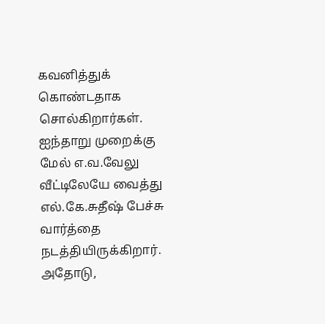கவனித்துக் கொண்டதாக சொல்கிறார்கள். ஐந்தாறு முறைக்கு மேல் எ.வ.வேலு வீட்டிலேயே வைத்து எல்.கே.சுதீஷ் பேச்சு வார்த்தை நடத்தியிருக்கிறார். அதோடு,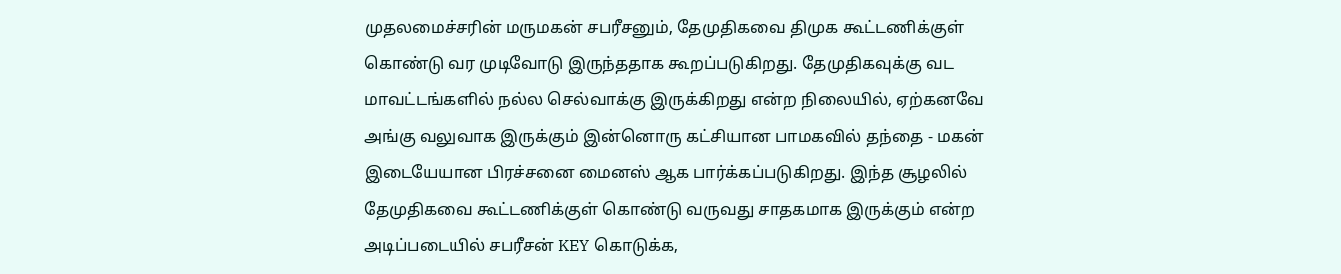முதலமைச்சரின் மருமகன் சபரீசனும், தேமுதிகவை திமுக கூட்டணிக்குள் கொண்டு வர முடிவோடு இருந்ததாக கூறப்படுகிறது. தேமுதிகவுக்கு வட மாவட்டங்களில் நல்ல செல்வாக்கு இருக்கிறது என்ற நிலையில், ஏற்கனவே அங்கு வலுவாக இருக்கும் இன்னொரு கட்சியான பாமகவில் தந்தை - மகன் இடையேயான பிரச்சனை மைனஸ் ஆக பார்க்கப்படுகிறது. இந்த சூழலில் தேமுதிகவை கூட்டணிக்குள் கொண்டு வருவது சாதகமாக இருக்கும் என்ற அடிப்படையில் சபரீசன் KEY கொடுக்க,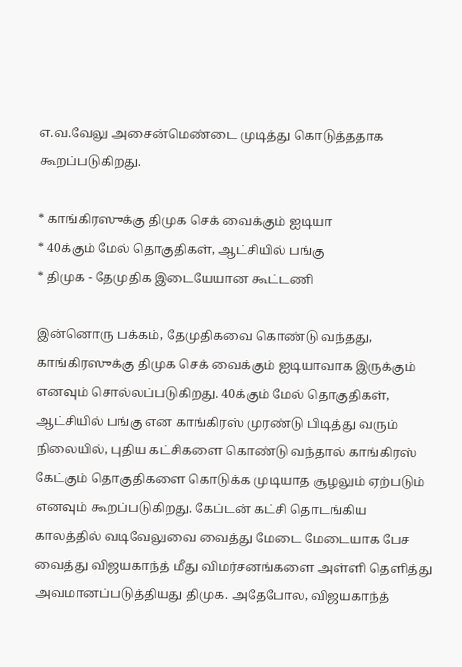எ.வ.வேலு அசைன்மெண்டை முடித்து கொடுத்ததாக கூறப்படுகிறது.

* காங்கிரஸுக்கு திமுக செக் வைக்கும் ஐடியா
* 40க்கும் மேல் தொகுதிகள், ஆட்சியில் பங்கு
* திமுக - தேமுதிக இடையேயான கூட்டணி

இன்னொரு பக்கம், தேமுதிகவை கொண்டு வந்தது, காங்கிரஸுக்கு திமுக செக் வைக்கும் ஐடியாவாக இருக்கும் எனவும் சொல்லப்படுகிறது. 40க்கும் மேல் தொகுதிகள், ஆட்சியில் பங்கு என காங்கிரஸ் முரண்டு பிடித்து வரும் நிலையில், புதிய கட்சிகளை கொண்டு வந்தால் காங்கிரஸ் கேட்கும் தொகுதிகளை கொடுக்க முடியாத சூழலும் ஏற்படும் எனவும் கூறப்படுகிறது. கேப்டன் கட்சி தொடங்கிய காலத்தில் வடிவேலுவை வைத்து மேடை மேடையாக பேச வைத்து விஜயகாந்த் மீது விமர்சனங்களை அள்ளி தெளித்து அவமானப்படுத்தியது திமுக. அதேபோல, விஜயகாந்த்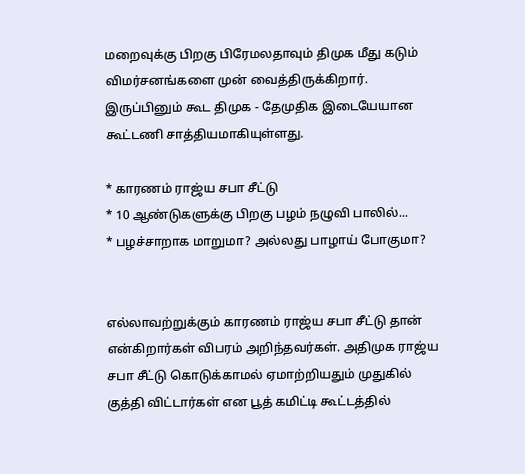மறைவுக்கு பிறகு பிரேமலதாவும் திமுக மீது கடும் விமர்சனங்களை முன் வைத்திருக்கிறார். இருப்பினும் கூட திமுக - தேமுதிக இடையேயான கூட்டணி சாத்தியமாகியுள்ளது.

* காரணம் ராஜ்ய சபா சீட்டு
* 10 ஆண்டுகளுக்கு பிறகு பழம் நழுவி பாலில்...
* பழச்சாறாக மாறுமா? அல்லது பாழாய் போகுமா?


எல்லாவற்றுக்கும் காரணம் ராஜ்ய சபா சீட்டு தான் என்கிறார்கள் விபரம் அறிந்தவர்கள். அதிமுக ராஜ்ய சபா சீட்டு கொடுக்காமல் ஏமாற்றியதும் முதுகில் குத்தி விட்டார்கள் என பூத் கமிட்டி கூட்டத்தில்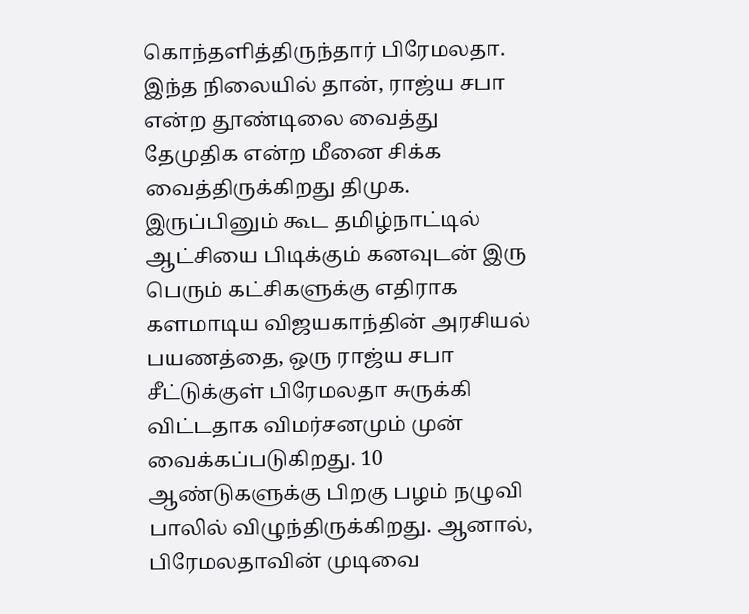கொந்தளித்திருந்தார் பிரேமலதா. இந்த நிலையில் தான், ராஜ்ய சபா என்ற தூண்டிலை வைத்து தேமுதிக என்ற மீனை சிக்க வைத்திருக்கிறது திமுக. இருப்பினும் கூட தமிழ்நாட்டில் ஆட்சியை பிடிக்கும் கனவுடன் இரு பெரும் கட்சிகளுக்கு எதிராக களமாடிய விஜயகாந்தின் அரசியல் பயணத்தை, ஒரு ராஜ்ய சபா சீட்டுக்குள் பிரேமலதா சுருக்கி விட்டதாக விமர்சனமும் முன் வைக்கப்படுகிறது. 10 ஆண்டுகளுக்கு பிறகு பழம் நழுவி பாலில் விழுந்திருக்கிறது. ஆனால், பிரேமலதாவின் முடிவை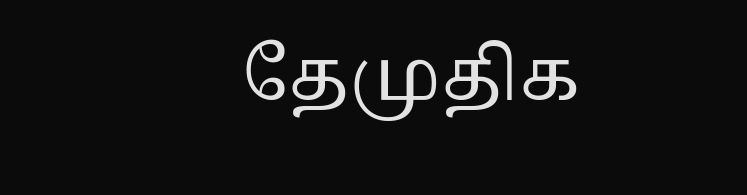தேமுதிக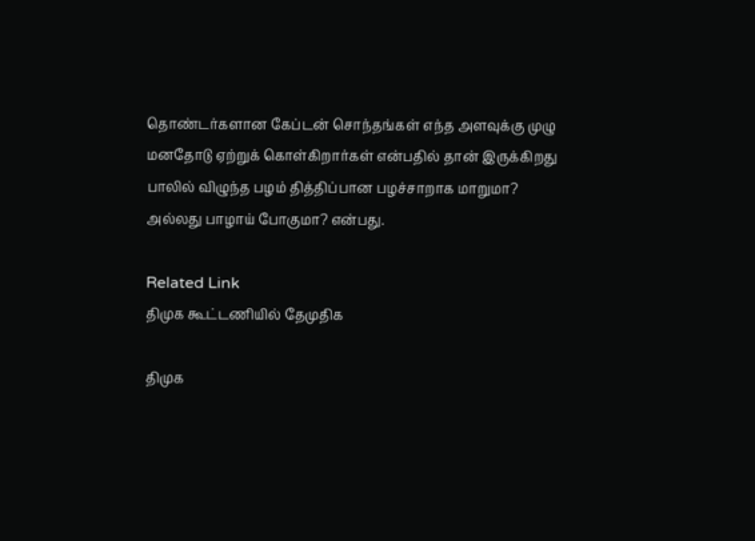தொண்டர்களான கேப்டன் சொந்தங்கள் எந்த அளவுக்கு முழு மனதோடு ஏற்றுக் கொள்கிறார்கள் என்பதில் தான் இருக்கிறது பாலில் விழுந்த பழம் தித்திப்பான பழச்சாறாக மாறுமா? அல்லது பாழாய் போகுமா? என்பது.

Related Link
திமுக கூட்டணியில் தேமுதிக

திமுக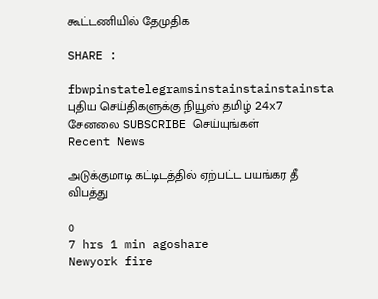கூட்டணியில் தேமுதிக

SHARE :

fbwpinstatelegramsinstainstainstainsta
புதிய செய்திகளுக்கு நியூஸ் தமிழ் 24x7 சேனலை SUBSCRIBE செய்யுங்கள்
Recent News

அடுக்குமாடி கட்டிடத்தில் ஏற்பட்ட பயங்கர தீ விபத்து

0
7 hrs 1 min agoshare
Newyork fire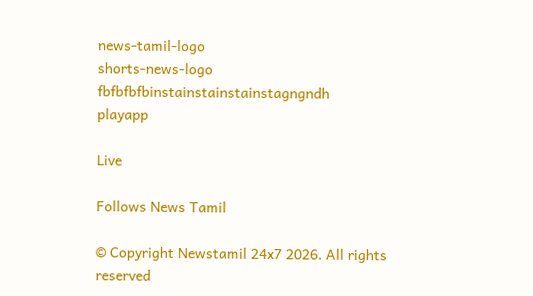news-tamil-logo
shorts-news-logo
fbfbfbfbinstainstainstainstagngndh
playapp

Live

Follows News Tamil

© Copyright Newstamil 24x7 2026. All rights reserved